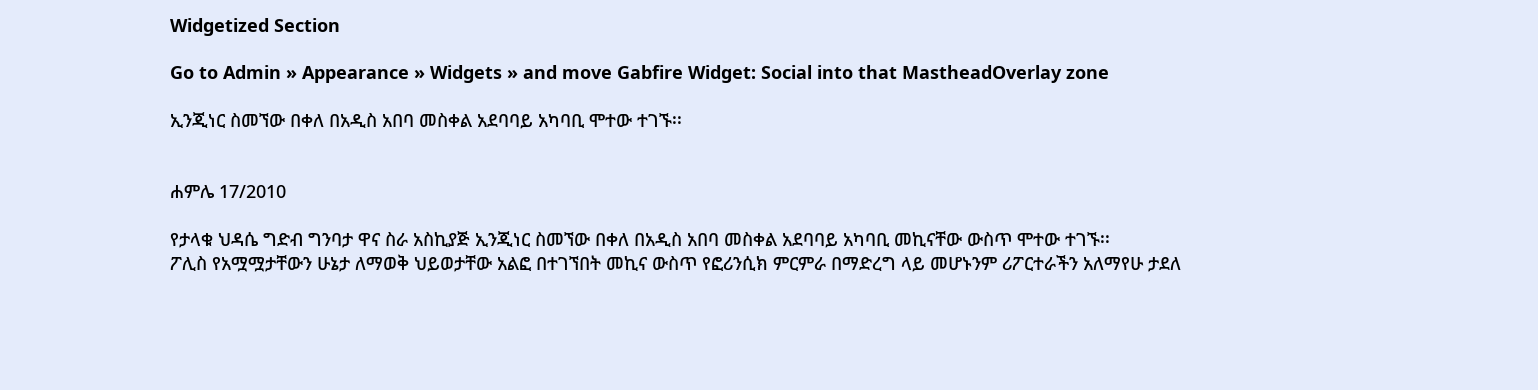Widgetized Section

Go to Admin » Appearance » Widgets » and move Gabfire Widget: Social into that MastheadOverlay zone

ኢንጂነር ስመኘው በቀለ በአዲስ አበባ መስቀል አደባባይ አካባቢ ሞተው ተገኙ፡፡


ሐምሌ 17/2010

የታላቁ ህዳሴ ግድብ ግንባታ ዋና ስራ አስኪያጅ ኢንጂነር ስመኘው በቀለ በአዲስ አበባ መስቀል አደባባይ አካባቢ መኪናቸው ውስጥ ሞተው ተገኙ፡፡
ፖሊስ የአሟሟታቸውን ሁኔታ ለማወቅ ህይወታቸው አልፎ በተገኘበት መኪና ውስጥ የፎሪንሲክ ምርምራ በማድረግ ላይ መሆኑንም ሪፖርተራችን አለማየሁ ታደለ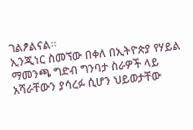ገልፆልናል፡፡
ኢንጂነር ስመኘው በቀለ በኢትዮጵያ የሃይል ማመንጫ ግድብ ግንባታ ስራዎች ላይ አሻራቸውን ያሳረፉ ሲሆን ህይወታቸው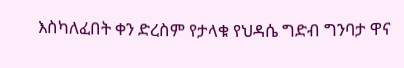እስካለፈበት ቀን ድረስም የታላቁ የህዳሴ ግድብ ግንባታ ዋና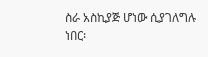ስራ አስኪያጅ ሆነው ሲያገለግሉ ነበር፡